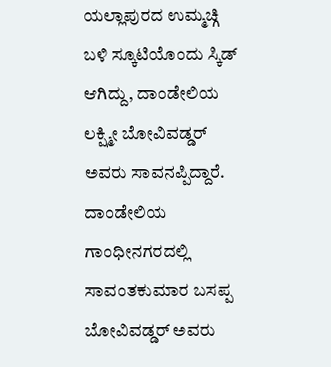ಯಲ್ಲಾಪುರದ ಉಮ್ಮಚ್ಗಿ ಬಳಿ ಸ್ಕೂಟಿಯೊಂದು ಸ್ಕಿಡ್ ಆಗಿದ್ದು, ದಾಂಡೇಲಿಯ ಲಕ್ಷ್ಮೀ ಬೋವಿವಡ್ಡರ್ ಅವರು ಸಾವನಪ್ಪಿದ್ದಾರೆ.
ದಾಂಡೇಲಿಯ ಗಾಂಧೀನಗರದಲ್ಲಿ ಸಾವಂತಕುಮಾರ ಬಸಪ್ಪ ಬೋವಿವಡ್ಡರ್ ಅವರು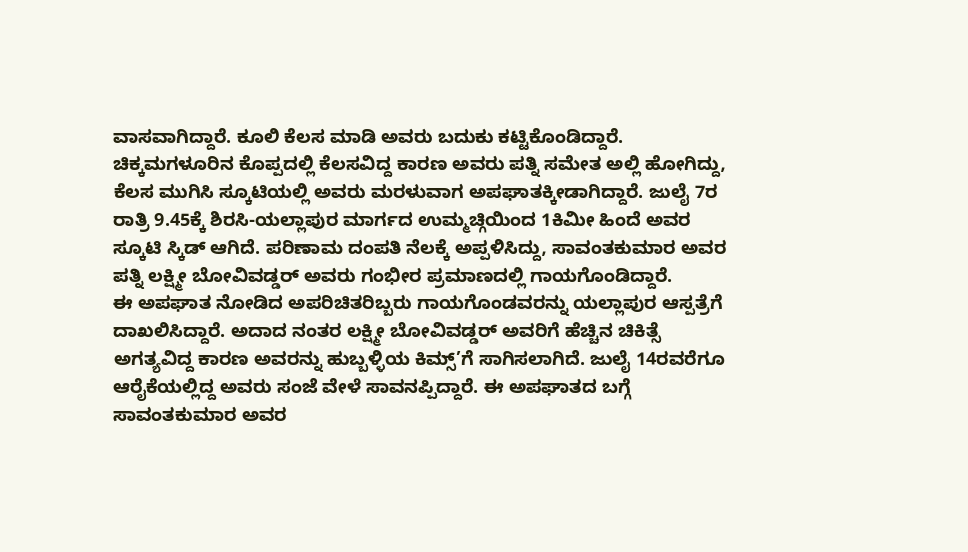ವಾಸವಾಗಿದ್ದಾರೆ. ಕೂಲಿ ಕೆಲಸ ಮಾಡಿ ಅವರು ಬದುಕು ಕಟ್ಟಿಕೊಂಡಿದ್ದಾರೆ. ಚಿಕ್ಕಮಗಳೂರಿನ ಕೊಪ್ಪದಲ್ಲಿ ಕೆಲಸವಿದ್ದ ಕಾರಣ ಅವರು ಪತ್ನಿ ಸಮೇತ ಅಲ್ಲಿ ಹೋಗಿದ್ದು, ಕೆಲಸ ಮುಗಿಸಿ ಸ್ಕೂಟಿಯಲ್ಲಿ ಅವರು ಮರಳುವಾಗ ಅಪಘಾತಕ್ಕೀಡಾಗಿದ್ದಾರೆ. ಜುಲೈ 7ರ ರಾತ್ರಿ 9.45ಕ್ಕೆ ಶಿರಸಿ-ಯಲ್ಲಾಪುರ ಮಾರ್ಗದ ಉಮ್ಮಚ್ಗಿಯಿಂದ 1ಕಿಮೀ ಹಿಂದೆ ಅವರ ಸ್ಕೂಟಿ ಸ್ಕಿಡ್ ಆಗಿದೆ. ಪರಿಣಾಮ ದಂಪತಿ ನೆಲಕ್ಕೆ ಅಪ್ಪಳಿಸಿದ್ದು, ಸಾವಂತಕುಮಾರ ಅವರ ಪತ್ನಿ ಲಕ್ಷ್ಮೀ ಬೋವಿವಡ್ಡರ್ ಅವರು ಗಂಭೀರ ಪ್ರಮಾಣದಲ್ಲಿ ಗಾಯಗೊಂಡಿದ್ದಾರೆ.
ಈ ಅಪಘಾತ ನೋಡಿದ ಅಪರಿಚಿತರಿಬ್ಬರು ಗಾಯಗೊಂಡವರನ್ನು ಯಲ್ಲಾಪುರ ಆಸ್ಪತ್ರೆಗೆ ದಾಖಲಿಸಿದ್ದಾರೆ. ಅದಾದ ನಂತರ ಲಕ್ಷ್ಮೀ ಬೋವಿವಡ್ಡರ್ ಅವರಿಗೆ ಹೆಚ್ಚಿನ ಚಿಕಿತ್ಸೆ ಅಗತ್ಯವಿದ್ದ ಕಾರಣ ಅವರನ್ನು ಹುಬ್ಬಳ್ಳಿಯ ಕಿಮ್ಸ್’ಗೆ ಸಾಗಿಸಲಾಗಿದೆ. ಜುಲೈ 14ರವರೆಗೂ ಆರೈಕೆಯಲ್ಲಿದ್ದ ಅವರು ಸಂಜೆ ವೇಳೆ ಸಾವನಪ್ಪಿದ್ದಾರೆ. ಈ ಅಪಘಾತದ ಬಗ್ಗೆ ಸಾವಂತಕುಮಾರ ಅವರ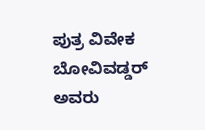ಪುತ್ರ ವಿವೇಕ ಬೋವಿವಡ್ಡರ್ ಅವರು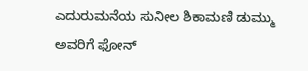ಎದುರುಮನೆಯ ಸುನೀಲ ಶಿಕಾಮಣಿ ಡುಮ್ಮು ಅವರಿಗೆ ಫೋನ್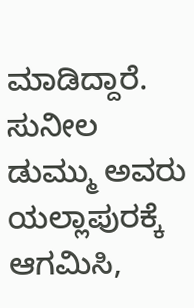ಮಾಡಿದ್ದಾರೆ. ಸುನೀಲ ಡುಮ್ಮು ಅವರು ಯಲ್ಲಾಪುರಕ್ಕೆ ಆಗಮಿಸಿ,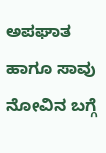ಅಪಘಾತ ಹಾಗೂ ಸಾವು ನೋವಿನ ಬಗ್ಗೆ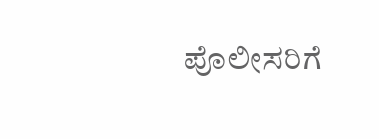ಪೊಲೀಸರಿಗೆ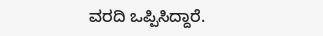ವರದಿ ಒಪ್ಪಿಸಿದ್ದಾರೆ.